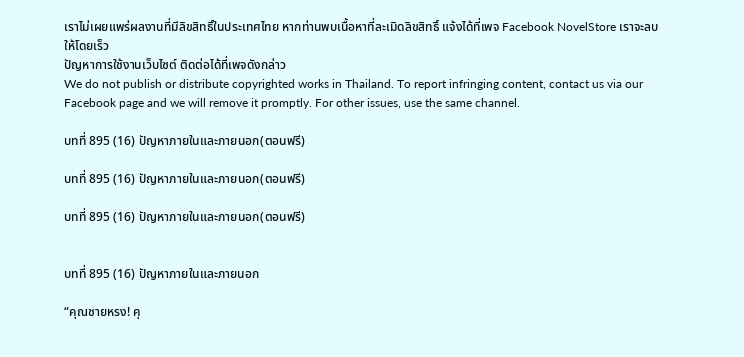เราไม่เผยแพร่ผลงานที่มีลิขสิทธิ์ในประเทศไทย หากท่านพบเนื้อหาที่ละเมิดลิขสิทธิ์ แจ้งได้ที่เพจ Facebook NovelStore เราจะลบให้โดยเร็ว
ปัญหาการใช้งานเว็บไซต์ ติดต่อได้ที่เพจดังกล่าว
We do not publish or distribute copyrighted works in Thailand. To report infringing content, contact us via our Facebook page and we will remove it promptly. For other issues, use the same channel.

บทที่ 895 (16) ปัญหาภายในและภายนอก(ตอนฟรี)

บทที่ 895 (16) ปัญหาภายในและภายนอก(ตอนฟรี)

บทที่ 895 (16) ปัญหาภายในและภายนอก(ตอนฟรี)


บทที่ 895 (16) ปัญหาภายในและภายนอก

“คุณชายหรง! คุ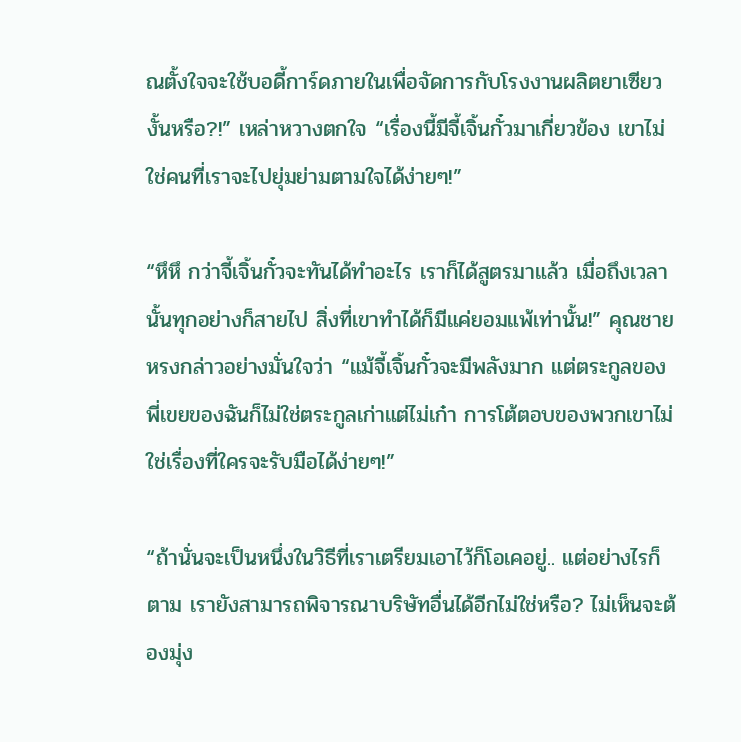ณตั้งใจจะใช้บอดี้การ์ดภายในเพื่อจัดการกับโรงงานผลิตยาเซียวงั้นหรือ?!” เหล่าหวางตกใจ “เรื่องนี้มีจี้เจิ้นกั๋วมาเกี่ยวข้อง เขาไม่ใช่คนที่เราจะไปยุ่มย่ามตามใจได้ง่ายๆ!”

“หึหึ กว่าจี้เจิ้นกั๋วจะทันได้ทำอะไร เราก็ได้สูตรมาแล้ว เมื่อถึงเวลานั้นทุกอย่างก็สายไป สิ่งที่เขาทำได้ก็มีแค่ยอมแพ้เท่านั้น!” คุณชายหรงกล่าวอย่างมั่นใจว่า “แม้จี้เจิ้นกั๋วจะมีพลังมาก แต่ตระกูลของพี่เขยของฉันก็ไม่ใช่ตระกูลเก่าแต่ไม่เก๋า การโต้ตอบของพวกเขาไม่ใช่เรื่องที่ใครจะรับมือได้ง่ายๆ!”

“ถ้านั่นจะเป็นหนึ่งในวิธีที่เราเตรียมเอาไว้ก็โอเคอยู่.. แต่อย่างไรก็ตาม เรายังสามารถพิจารณาบริษัทอื่นได้อีกไม่ใช่หรือ? ไม่เห็นจะต้องมุ่ง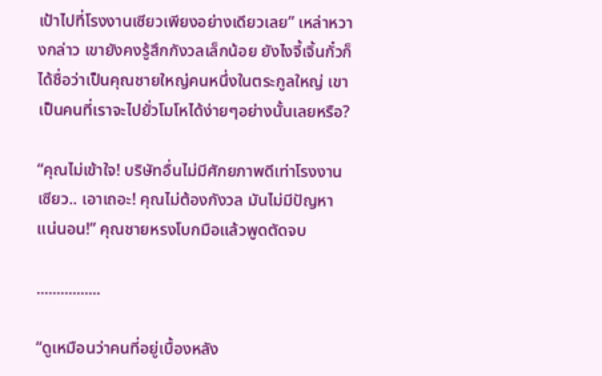เป้าไปที่โรงงานเซียวเพียงอย่างเดียวเลย” เหล่าหวางกล่าว เขายังคงรู้สึกกังวลเล็กน้อย ยังไงจี้เจิ้นกั๋วก็ได้ชื่อว่าเป็นคุณชายใหญ่คนหนึ่งในตระกูลใหญ่ เขาเป็นคนที่เราจะไปยั่วโมโหได้ง่ายๆอย่างนั้นเลยหรือ?

“คุณไม่เข้าใจ! บริษัทอื่นไม่มีศักยภาพดีเท่าโรงงานเซียว.. เอาเถอะ! คุณไม่ต้องกังวล มันไม่มีปัญหาแน่นอน!” คุณชายหรงโบกมือแล้วพูดตัดจบ

................

“ดูเหมือนว่าคนที่อยู่เบื้องหลัง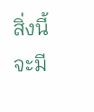สิ่งนี้จะมี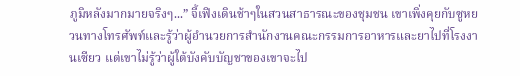ภูมิหลังมากมายจริงๆ...” จี้เฟิงเดินช้าๆในสวนสาธารณะของชุมชน เขาเพิ่งคุยกับซูหยวนทางโทรศัพท์และรู้ว่าผู้อำนวยการสำนักงานคณะกรรมการอาหารและยาไปที่โรงงานเซียว แต่เขาไม่รู้ว่าผู้ใต้บังคับบัญชาของเขาจะไป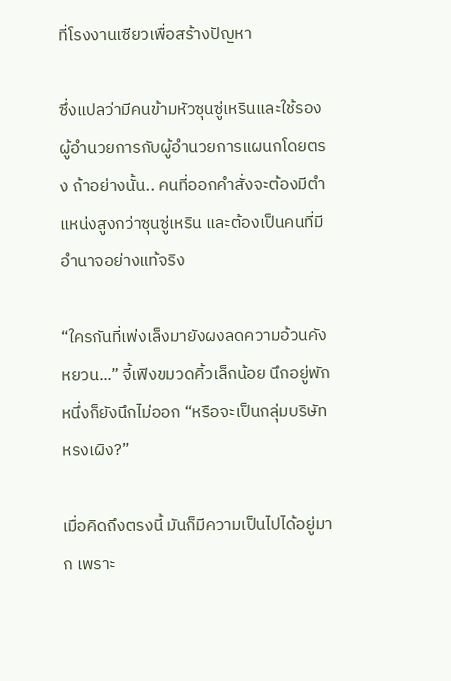ที่โรงงานเซียวเพื่อสร้างปัญหา

ซึ่งแปลว่ามีคนข้ามหัวซุนซู่เหรินและใช้รองผู้อำนวยการกับผู้อำนวยการแผนกโดยตรง ถ้าอย่างนั้น.. คนที่ออกคำสั่งจะต้องมีตำแหน่งสูงกว่าซุนซู่เหริน และต้องเป็นคนที่มีอำนาจอย่างแท้จริง

“ใครกันที่เพ่งเล็งมายังผงลดความอ้วนคังหยวน...” จี้เฟิงขมวดคิ้วเล็กน้อย นึกอยู่พักหนึ่งก็ยังนึกไม่ออก “หรือจะเป็นกลุ่มบริษัทหรงเผิง?”

เมื่อคิดถึงตรงนี้ มันก็มีความเป็นไปได้อยู่มาก เพราะ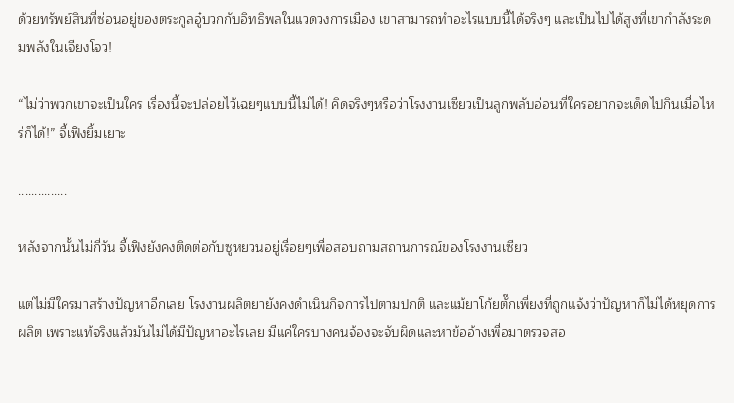ด้วยทรัพย์สินที่ซ่อนอยู่ของตระกูลอู๋บวกกับอิทธิพลในแวดวงการเมือง เขาสามารถทำอะไรแบบนี้ได้จริงๆ และเป็นไปได้สูงที่เขากำลังระดมพลังในเจียงโจว!

“ไม่ว่าพวกเขาจะเป็นใคร เรื่องนี้จะปล่อยไว้เฉยๆแบบนี้ไม่ได้! คิดจริงๆหรือว่าโรงงานเซียวเป็นลูกพลับอ่อนที่ใครอยากจะเด็ดไปกินเมื่อไหร่ก็ได้!” จี้เฟิงยิ้มเยาะ

...............

หลังจากนั้นไม่กี่วัน จี้เฟิงยังคงติดต่อกับซูหยวนอยู่เรื่อยๆเพื่อสอบถามสถานการณ์ของโรงงานเซียว

แต่ไม่มีใครมาสร้างปัญหาอีกเลย โรงงานผลิตยายังคงดำเนินกิจการไปตามปกติ และแม้ยาโก้ยตั๊กเพี่ยงที่ถูกแจ้งว่าปัญหาก็ไม่ได้หยุดการผลิต เพราะแท้จริงแล้วมันไม่ได้มีปัญหาอะไรเลย มีแค่ใครบางคนจ้องจะจับผิดและหาข้ออ้างเพื่อมาตรวจสอ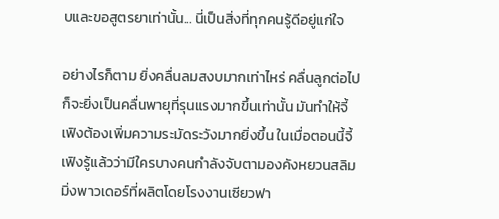บและขอสูตรยาเท่านั้น... นี่เป็นสิ่งที่ทุกคนรู้ดีอยู่แก่ใจ

อย่างไรก็ตาม ยิ่งคลื่นลมสงบมากเท่าไหร่ คลื่นลูกต่อไปก็จะยิ่งเป็นคลื่นพายุที่รุนแรงมากขึ้นเท่านั้น มันทำให้จี้เฟิงต้องเพิ่มความระมัดระวังมากยิ่งขึ้น ในเมื่อตอนนี้จี้เฟิงรู้แล้วว่ามีใครบางคนกำลังจับตามองคังหยวนสลิมมิ่งพาวเดอร์ที่ผลิตโดยโรงงานเซียวฟา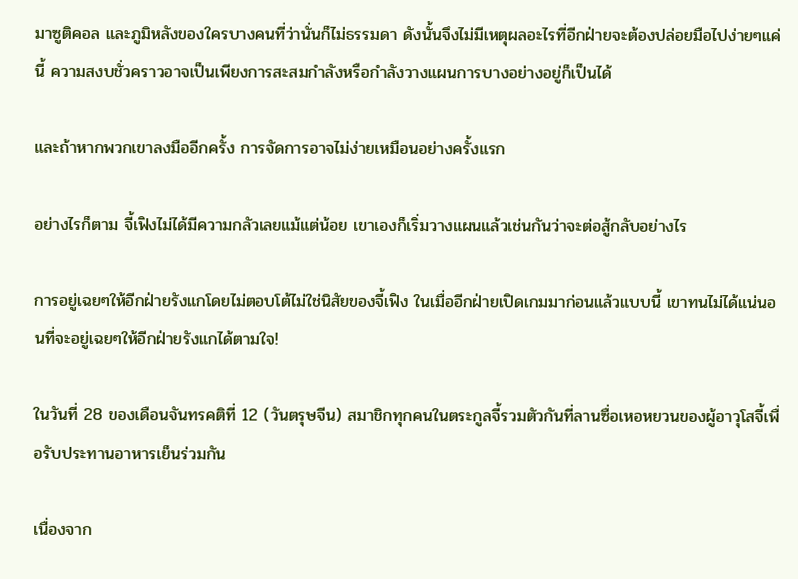มาซูติคอล และภูมิหลังของใครบางคนที่ว่านั่นก็ไม่ธรรมดา ดังนั้นจึงไม่มีเหตุผลอะไรที่อีกฝ่ายจะต้องปล่อยมือไปง่ายๆแค่นี้ ความสงบชั่วคราวอาจเป็นเพียงการสะสมกำลังหรือกำลังวางแผนการบางอย่างอยู่ก็เป็นได้

และถ้าหากพวกเขาลงมืออีกครั้ง การจัดการอาจไม่ง่ายเหมือนอย่างครั้งแรก

อย่างไรก็ตาม จี้เฟิงไม่ได้มีความกลัวเลยแม้แต่น้อย เขาเองก็เริ่มวางแผนแล้วเช่นกันว่าจะต่อสู้กลับอย่างไร

การอยู่เฉยๆให้อีกฝ่ายรังแกโดยไม่ตอบโต้ไม่ใช่นิสัยของจี้เฟิง ในเมื่ออีกฝ่ายเปิดเกมมาก่อนแล้วแบบนี้ เขาทนไม่ได้แน่นอนที่จะอยู่เฉยๆให้อีกฝ่ายรังแกได้ตามใจ!

ในวันที่ 28 ของเดือนจันทรคติที่ 12 (วันตรุษจีน) สมาชิกทุกคนในตระกูลจี้รวมตัวกันที่ลานซื่อเหอหยวนของผู้อาวุโสจี้เพื่อรับประทานอาหารเย็นร่วมกัน

เนื่องจาก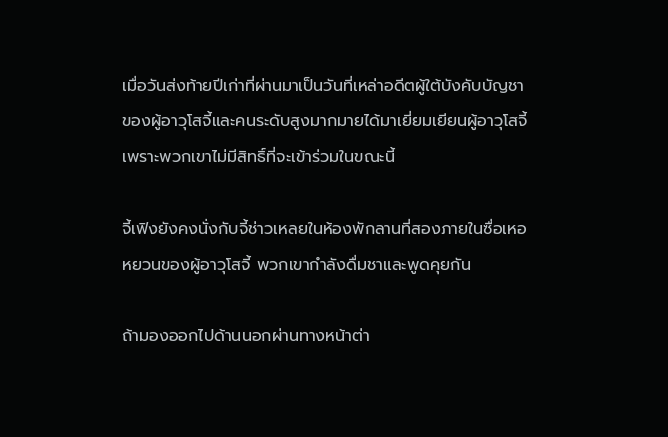เมื่อวันส่งท้ายปีเก่าที่ผ่านมาเป็นวันที่เหล่าอดีตผู้ใต้บังคับบัญชาของผู้อาวุโสจี้และคนระดับสูงมากมายได้มาเยี่ยมเยียนผู้อาวุโสจี้ เพราะพวกเขาไม่มีสิทธิ์ที่จะเข้าร่วมในขณะนี้

จี้เฟิงยังคงนั่งกับจี้ช่าวเหลยในห้องพักลานที่สองภายในซื่อเหอหยวนของผู้อาวุโสจี้ พวกเขากำลังดื่มชาและพูดคุยกัน

ถ้ามองออกไปด้านนอกผ่านทางหน้าต่า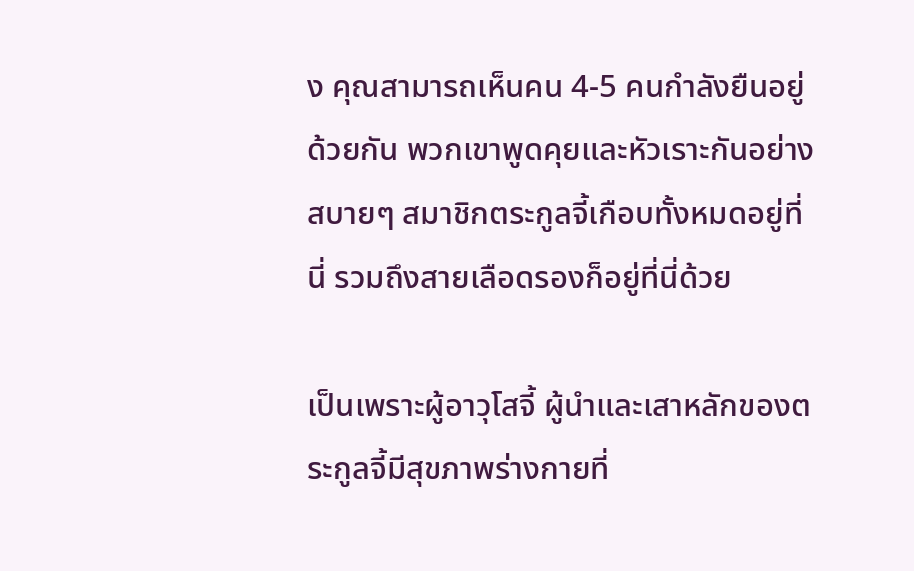ง คุณสามารถเห็นคน 4-5 คนกำลังยืนอยู่ด้วยกัน พวกเขาพูดคุยและหัวเราะกันอย่างสบายๆ สมาชิกตระกูลจี้เกือบทั้งหมดอยู่ที่นี่ รวมถึงสายเลือดรองก็อยู่ที่นี่ด้วย

เป็นเพราะผู้อาวุโสจี้ ผู้นำและเสาหลักของตระกูลจี้มีสุขภาพร่างกายที่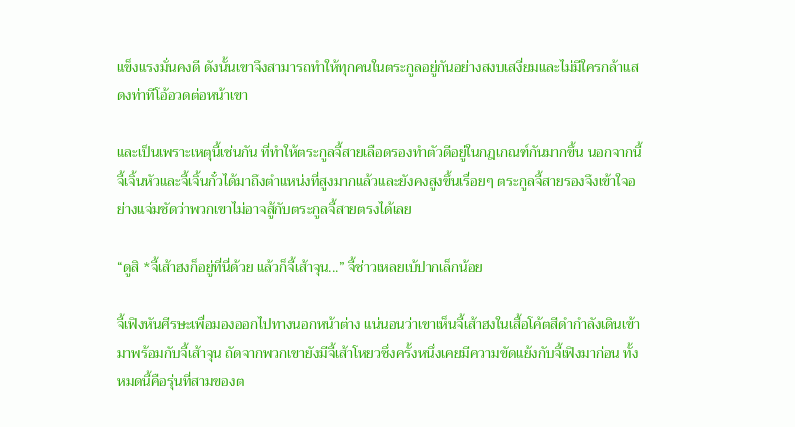แข็งแรงมั่นคงดี ดังนั้นเขาจึงสามารถทำให้ทุกคนในตระกูลอยู่กันอย่างสงบเสงี่ยมและไม่มีใครกล้าแสดงท่าทีโอ้อวดต่อหน้าเขา

และเป็นเพราะเหตุนี้เช่นกัน ที่ทำให้ตระกูลจี้สายเลือดรองทำตัวดีอยู่ในกฎเกณฑ์กันมากขึ้น นอกจากนี้ จี้เจิ้นหัวและจี้เจิ้นกั๋วได้มาถึงตำแหน่งที่สูงมากแล้วและยังคงสูงขึ้นเรื่อยๆ ตระกูลจี้สายรองจึงเข้าใจอย่างแจ่มชัดว่าพวกเขาไม่อาจสู้กับตระกูลจี้สายตรงได้เลย

“ดูสิ *จี้เส้าฮงก็อยู่ที่นี่ด้วย แล้วก็จี้เส้าจุน...” จี้ช่าวเหลยเบ้ปากเล็กน้อย

จี้เฟิงหันศีรษะเพื่อมองออกไปทางนอกหน้าต่าง แน่นอนว่าเขาเห็นจี้เส้าฮงในเสื้อโค้ตสีดำกำลังเดินเข้ามาพร้อมกับจี้เส้าจุน ถัดจากพวกเขายังมีจี้เส้าโหยวซึ่งครั้งหนึ่งเคยมีความขัดแย้งกับจี้เฟิงมาก่อน ทั้งหมดนี้คือรุ่นที่สามของต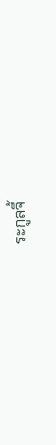ระกูลจี้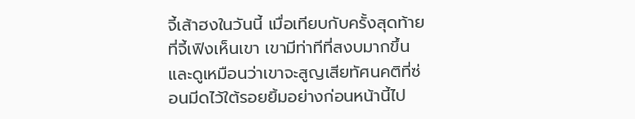จี้เส้าฮงในวันนี้ เมื่อเทียบกับครั้งสุดท้ายที่จี้เฟิงเห็นเขา เขามีท่าทีที่สงบมากขึ้น และดูเหมือนว่าเขาจะสูญเสียทัศนคติที่ซ่อนมีดไว้ใต้รอยยิ้มอย่างก่อนหน้านี้ไป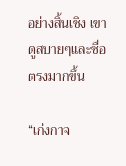อย่างสิ้นเชิง เขาดูสบายๆและซื่อตรงมากขึ้น

“เก่งกาจ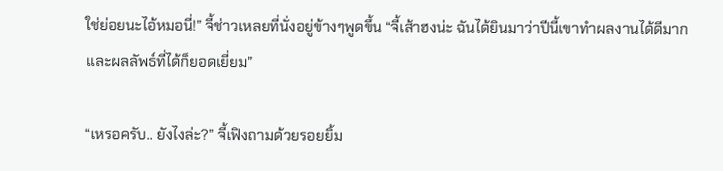ใช่ย่อยนะไอ้หมอนี่!” จี้ช่าวเหลยที่นั่งอยู่ข้างๆพูดขึ้น “จี้เส้าฮงน่ะ ฉันได้ยินมาว่าปีนี้เขาทำผลงานได้ดีมากและผลลัพธ์ที่ได้ก็ยอดเยี่ยม”

“เหรอครับ.. ยังไงล่ะ?” จี้เฟิงถามด้วยรอยยิ้ม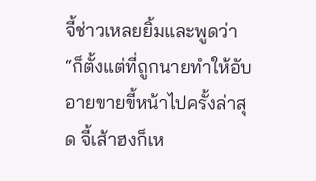จี้ช่าวเหลยยิ้มและพูดว่า “ก็ตั้งแต่ที่ถูกนายทำให้อับอายขายขี้หน้าไปครั้งล่าสุด จี้เส้าฮงก็เห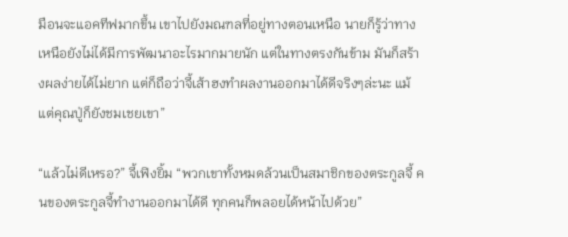มือนจะแอคทีฟมากขึ้น เขาไปยังมณฑลที่อยู่ทางตอนเหนือ นายก็รู้ว่าทางเหนือยังไม่ได้มีการพัฒนาอะไรมากมายนัก แต่ในทางตรงกันข้าม มันก็สร้างผลง่ายได้ไม่ยาก แต่ก็ถือว่าจี้เส้าฮงทำผลงานออกมาได้ดีจริงๆล่ะนะ แม้แต่คุณปู่ก็ยังชมเชยเขา”

“แล้วไม่ดีเหรอ?” จี้เฟิงยิ้ม “พวกเขาทั้งหมดล้วนเป็นสมาชิกของตระกูลจี้ คนของตระกูลจี้ทำงานออกมาได้ดี ทุกคนก็พลอยได้หน้าไปด้วย”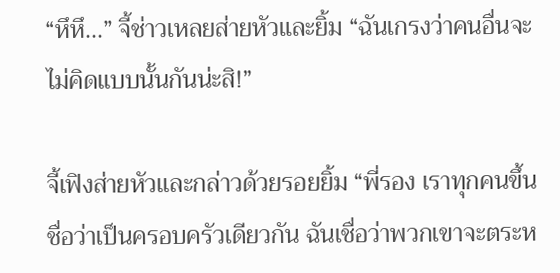“หึหึ...” จี้ช่าวเหลยส่ายหัวและยิ้ม “ฉันเกรงว่าคนอื่นจะไม่คิดแบบนั้นกันน่ะสิ!”

จี้เฟิงส่ายหัวและกล่าวด้วยรอยยิ้ม “พี่รอง เราทุกคนขึ้นชื่อว่าเป็นครอบครัวเดียวกัน ฉันเชื่อว่าพวกเขาจะตระห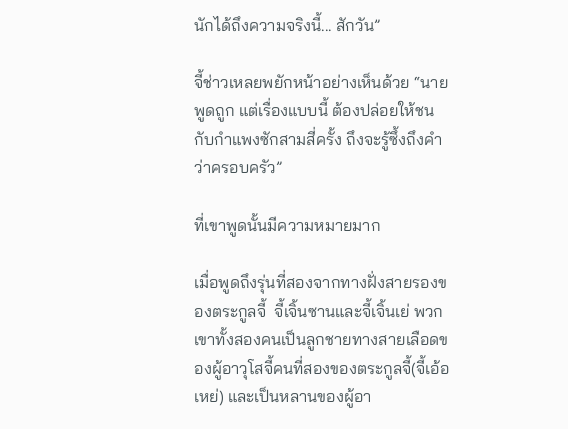นักได้ถึงความจริงนี้... สักวัน”

จี้ช่าวเหลยพยักหน้าอย่างเห็นด้วย “นายพูดถูก แต่เรื่องแบบนี้ ต้องปล่อยให้ชนกับกำแพงซักสามสี่ครั้ง ถึงจะรู้ซึ้งถึงคำว่าครอบครัว”

ที่เขาพูดนั้นมีความหมายมาก

เมื่อพูดถึงรุ่นที่สองจากทางฝั่งสายรองของตระกูลจี้  จี้เจิ้นซานและจี้เจิ้นเย่ พวกเขาทั้งสองคนเป็นลูกชายทางสายเลือดของผู้อาวุโสจี้คนที่สองของตระกูลจี้(จี้เอ้อเหย่) และเป็นหลานของผู้อา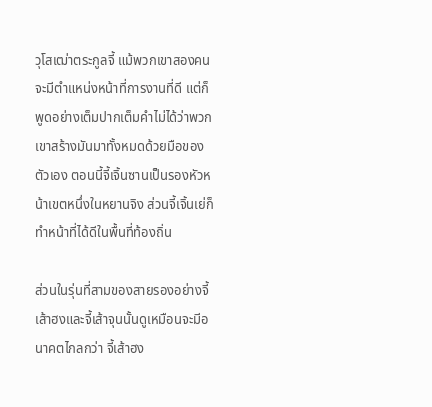วุโสเฒ่าตระกูลจี้ แม้พวกเขาสองคนจะมีตำแหน่งหน้าที่การงานที่ดี แต่ก็พูดอย่างเต็มปากเต็มคำไม่ได้ว่าพวกเขาสร้างมันมาทั้งหมดด้วยมือของตัวเอง ตอนนี้จี้เจิ้นซานเป็นรองหัวหน้าเขตหนึ่งในหยานจิง ส่วนจี้เจิ้นเย่ก็ทำหน้าที่ได้ดีในพื้นที่ท้องถิ่น

ส่วนในรุ่นที่สามของสายรองอย่างจี้เส้าฮงและจี้เส้าจุนนั้นดูเหมือนจะมีอนาคตไกลกว่า จี้เส้าฮง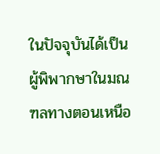ในปัจจุบันได้เป็นผู้พิพากษาในมณฑลทางตอนเหนือ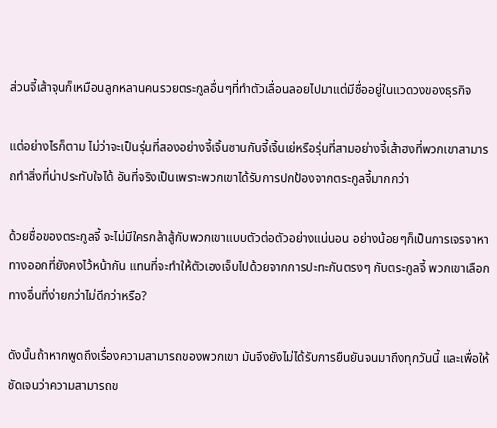ส่วนจี้เส้าจุนก็เหมือนลูกหลานคนรวยตระกูลอื่นๆที่ทำตัวเลื่อนลอยไปมาแต่มีชื่ออยู่ในแวดวงของธุรกิจ

แต่อย่างไรก็ตาม ไม่ว่าจะเป็นรุ่นที่สองอย่างจี้เจิ้นซานกันจี้เจิ้นเย่หรือรุ่นที่สามอย่างจี้เส้าฮงที่พวกเขาสามารถทำสิ่งที่น่าประทับใจได้ อันที่จริงเป็นเพราะพวกเขาได้รับการปกป้องจากตระกูลจี้มากกว่า

ด้วยชื่อของตระกูลจี้ จะไม่มีใครกล้าสู้กับพวกเขาแบบตัวต่อตัวอย่างแน่นอน อย่างน้อยๆก็เป็นการเจรจาหาทางออกที่ยังคงไว้หน้ากัน แทนที่จะทำให้ตัวเองเจ็บไปด้วยจากการปะทะกันตรงๆ กับตระกูลจี้ พวกเขาเลือกทางอื่นที่ง่ายกว่าไม่ดีกว่าหรือ?

ดังนั้นถ้าหากพูดถึงเรื่องความสามารถของพวกเขา มันจึงยังไม่ได้รับการยืนยันจนมาถึงทุกวันนี้ และเพื่อให้ชัดเจนว่าความสามารถข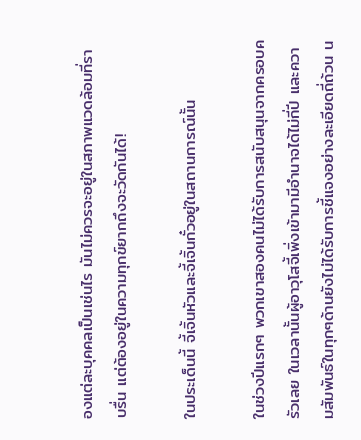องแต่ละบุคคลเป็นเช่นไร มันไม่ควรจะอยู่ในสภาพแวดล้อมที่ราบรื่น แต่ต้องอยู่ในความทุกข์ยากถึงจะวัดกันได้!

ในประเด็นนี้ จี้เจิ้นหัวและจี้เจิ้นกั๋วอยู่ในสถานการณ์นั้น

ในช่วงปีแรกๆ พวกเขาสองคนไม่ได้รับการสนับสนุนจากครอบครัวเลย ในเวลานั้นผู้อาวุโสจี้เพิ่งเข้ามามีอำนาจได้ไม่กี่ปี และความสัมพันธ์ในทุกๆด้านยังไม่ได้รับการชี้แจงอย่างละเอียดถี่ถ้วน น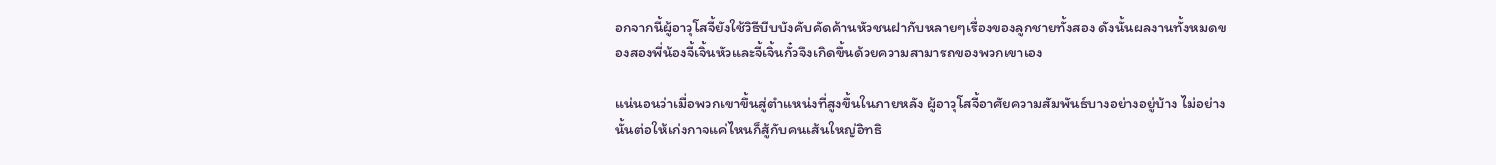อกจากนี้ผู้อาวุโสจี้ยังใช้วิธีบีบบังคับคัดค้านหัวชนฝากับหลายๆเรื่องของลูกชายทั้งสอง ดังนั้นผลงานทั้งหมดของสองพี่น้องจี้เจิ้นหัวและจี้เจิ้นกั๋วจึงเกิดขึ้นด้วยความสามารถของพวกเขาเอง

แน่นอนว่าเมื่อพวกเขาขึ้นสู่ตำแหน่งที่สูงขึ้นในภายหลัง ผู้อาวุโสจี้อาศัยความสัมพันธ์บางอย่างอยู่บ้าง ไม่อย่างนั้นต่อให้เก่งกาจแค่ไหนก็สู้กับคนเส้นใหญ่อิทธิ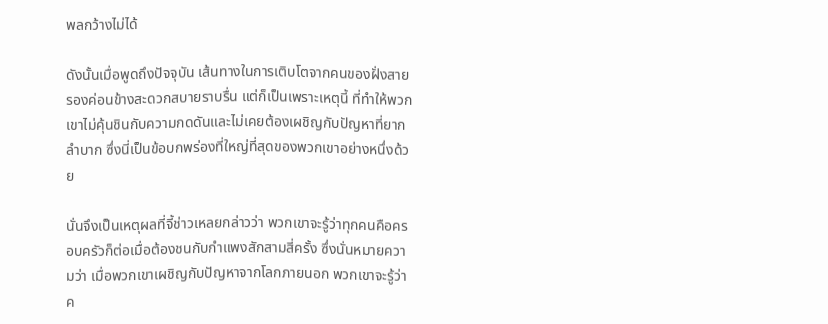พลกว้างไม่ได้

ดังนั้นเมื่อพูดถึงปัจจุบัน เส้นทางในการเติบโตจากคนของฝั่งสายรองค่อนข้างสะดวกสบายราบรื่น แต่ก็เป็นเพราะเหตุนี้ ที่ทำให้พวกเขาไม่คุ้นชินกับความกดดันและไม่เคยต้องเผชิญกับปัญหาที่ยากลำบาก ซึ่งนี่เป็นข้อบกพร่องที่ใหญ่ที่สุดของพวกเขาอย่างหนึ่งด้วย

นั่นจึงเป็นเหตุผลที่จี้ช่าวเหลยกล่าวว่า พวกเขาจะรู้ว่าทุกคนคือครอบครัวก็ต่อเมื่อต้องชนกับกำแพงสักสามสี่ครั้ง ซึ่งนั่นหมายความว่า เมื่อพวกเขาเผชิญกับปัญหาจากโลกภายนอก พวกเขาจะรู้ว่าค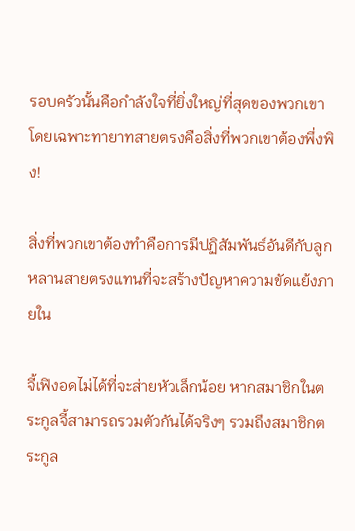รอบครัวนั้นคือกำลังใจที่ยิ่งใหญ่ที่สุดของพวกเขา โดยเฉพาะทายาทสายตรงคือสิ่งที่พวกเขาต้องพึ่งพิง!

สิ่งที่พวกเขาต้องทำคือการมีปฏิสัมพันธ์อันดีกับลูกหลานสายตรงแทนที่จะสร้างปัญหาความขัดแย้งภายใน

จี้เฟิงอดไม่ได้ที่จะส่ายหัวเล็กน้อย หากสมาชิกในตระกูลจี้สามารถรวมตัวกันได้จริงๆ รวมถึงสมาชิกตระกูล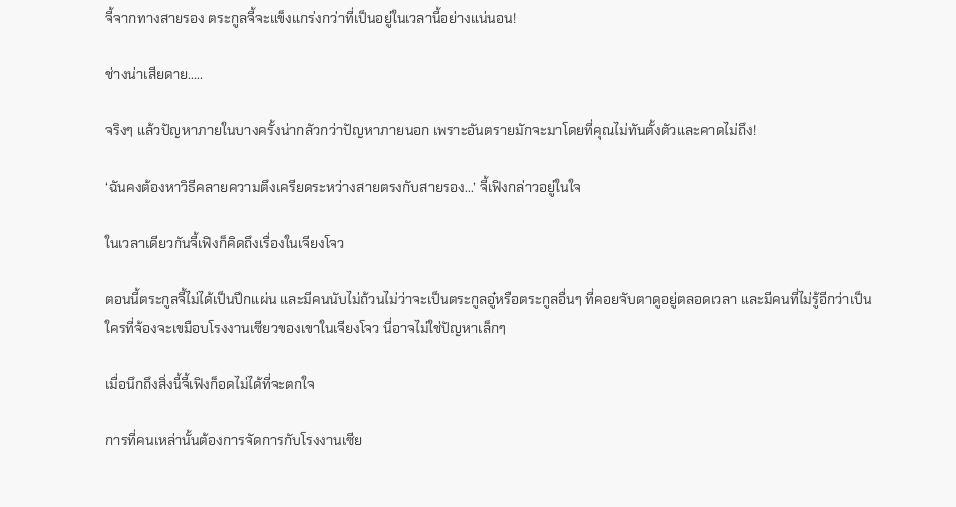จี้จากทางสายรอง ตระกูลจี้จะแข็งแกร่งกว่าที่เป็นอยู่ในเวลานี้อย่างแน่นอน!

ช่างน่าเสียดาย.....

จริงๆ แล้วปัญหาภายในบางครั้งน่ากลัวกว่าปัญหาภายนอก เพราะอันตรายมักจะมาโดยที่คุณไม่ทันตั้งตัวและคาดไม่ถึง!

‘ฉันคงต้องหาวิธีคลายความตึงเครียดระหว่างสายตรงกับสายรอง...’ จี้เฟิงกล่าวอยู่ในใจ

ในเวลาเดียวกันจี้เฟิงก็คิดถึงเรื่องในเจียงโจว

ตอนนี้ตระกูลจี้ไม่ได้เป็นปึกแผ่น และมีคนนับไม่ถ้วนไม่ว่าจะเป็นตระกูลอู๋หรือตระกูลอื่นๆ ที่คอยจับตาดูอยู่ตลอดเวลา และมีคนที่ไม่รู้อีกว่าเป็นใครที่จ้องจะเขมือบโรงงานเซียวของเขาในเจียงโจว นี่อาจไม่ใช่ปัญหาเล็กๆ

เมื่อนึกถึงสิ่งนี้จี้เฟิงก็อดไม่ได้ที่จะตกใจ

การที่คนเหล่านั้นต้องการจัดการกับโรงงานเซีย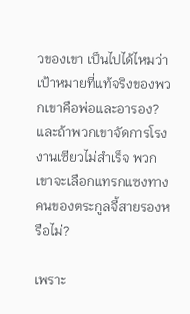วของเขา เป็นไปได้ไหมว่าเป้าหมายที่แท้จริงของพวกเขาคือพ่อและอารอง? และถ้าพวกเขาจัดการโรงงานเซียวไม่สำเร็จ พวกเขาจะเลือกแทรกแซงทางคนของตระกูลจี้สายรองหรือไม่?

เพราะ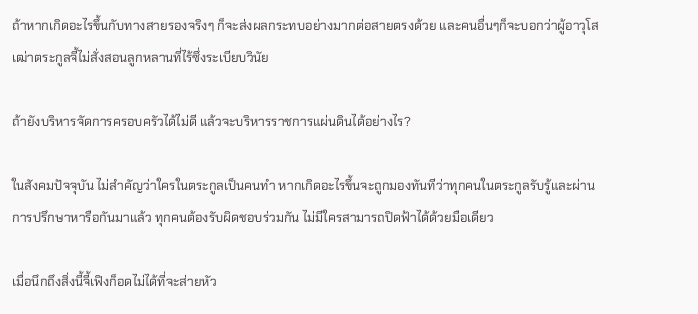ถ้าหากเกิดอะไรขึ้นกับทางสายรองจริงๆ ก็จะส่งผลกระทบอย่างมากต่อสายตรงด้วย และคนอื่นๆก็จะบอกว่าผู้อาวุโสเฒ่าตระกูลจี้ไม่สั่งสอนลูกหลานที่ไร้ซึ่งระเบียบวินัย

ถ้ายังบริหารจัดการครอบครัวได้ไม่ดี แล้วจะบริหารราชการแผ่นดินได้อย่างไร?

ในสังคมปัจจุบัน ไม่สำคัญว่าใครในตระกูลเป็นคนทำ หากเกิดอะไรขึ้นจะถูกมองทันทีว่าทุกคนในตระกูลรับรู้และผ่านการปรึกษาหารือกันมาแล้ว ทุกคนต้องรับผิดชอบร่วมกัน ไม่มีใครสามารถปิดฟ้าได้ด้วยมือเดียว

เมื่อนึกถึงสิ่งนี้จี้เฟิงก็อดไม่ได้ที่จะส่ายหัว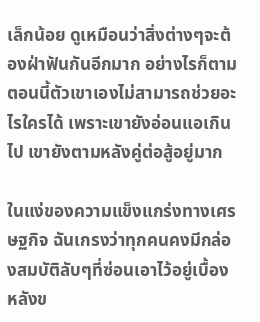เล็กน้อย ดูเหมือนว่าสิ่งต่างๆจะต้องฝ่าฟันกันอีกมาก อย่างไรก็ตาม ตอนนี้ตัวเขาเองไม่สามารถช่วยอะไรใครได้ เพราะเขายังอ่อนแอเกินไป เขายังตามหลังคู่ต่อสู้อยู่มาก

ในแง่ของความแข็งแกร่งทางเศรษฐกิจ ฉันเกรงว่าทุกคนคงมีกล่องสมบัติลับๆที่ซ่อนเอาไว้อยู่เบื้องหลังข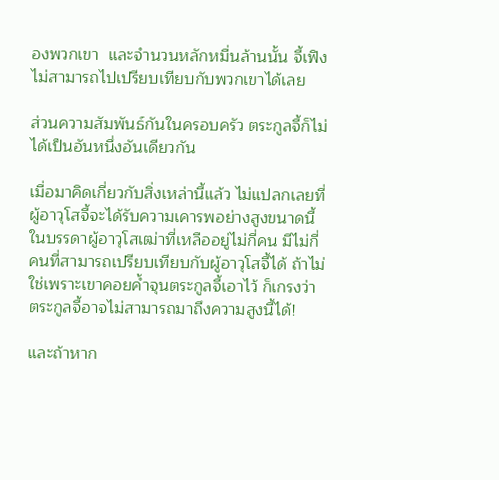องพวกเขา  และจำนวนหลักหมื่นล้านนั้น จี้เฟิงไม่สามารถไปเปรียบเทียบกับพวกเขาได้เลย

ส่วนความสัมพันธ์กันในครอบครัว ตระกูลจี้ก็ไม่ได้เป็นอันหนึ่งอันเดียวกัน

เมื่อมาคิดเกี่ยวกับสิ่งเหล่านี้แล้ว ไม่แปลกเลยที่ผู้อาวุโสจี้จะได้รับความเคารพอย่างสูงขนาดนี้ ในบรรดาผู้อาวุโสเฒ่าที่เหลืออยู่ไม่กี่คน มีไม่กี่คนที่สามารถเปรียบเทียบกับผู้อาวุโสจี้ได้ ถ้าไม่ใช่เพราะเขาคอยค้ำจุนตระกูลจี้เอาไว้ ก็เกรงว่าตระกูลจี้อาจไม่สามารถมาถึงความสูงนี้ได้!

และถ้าหาก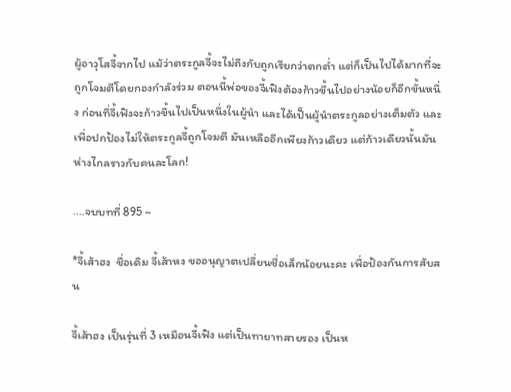ผู้อาวุโสจี้จากไป แม้ว่าตระกูลจี้จะไม่ถึงกับถูกเรียกว่าตกต่ำ แต่ก็เป็นไปได้มากที่จะถูกโจมตีโดยกองกำลังร่วม ตอนนี้พ่อของจี้เฟิงต้องก้าวขึ้นไปอย่างน้อยก็อีกขั้นหนึ่ง ก่อนที่จี้เฟิงจะก้าวขึ้นไปเป็นหนึ่งในผู้นำ และได้เป็นผู้นำตระกูลอย่างเต็มตัว และเพื่อปกป้องไม่ให้ตระกูลจี้ถูกโจมตี มันเหลืออีกเพียงก้าวเดียว แต่ก้าวเดียวนั้นมันห่างไกลราวกับคนละโลก!

....จบบทที่ 895 ~

*จี้เส้าฮง  ชื่อเดิม จี้เส้าหง ขออนุญาตเปลี่ยนชื่อเล็กน้อยนะคะ เพื่อป้องกันการสับสน

จี้เส้าฮง เป็นรุ่นที่ 3 เหมือนจี้เฟิง แต่เป็นทายาทสายรอง เป็นห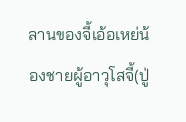ลานของจี้เอ้อเหย่น้องชายผู้อาวุโสจี้(ปู่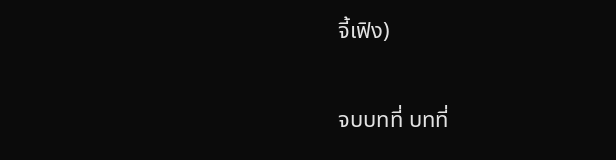จี้เฟิง)

จบบทที่ บทที่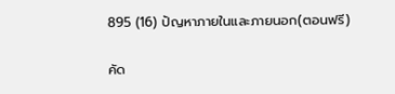895 (16) ปัญหาภายในและภายนอก(ตอนฟรี)

คัด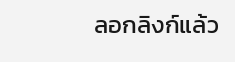ลอกลิงก์แล้ว